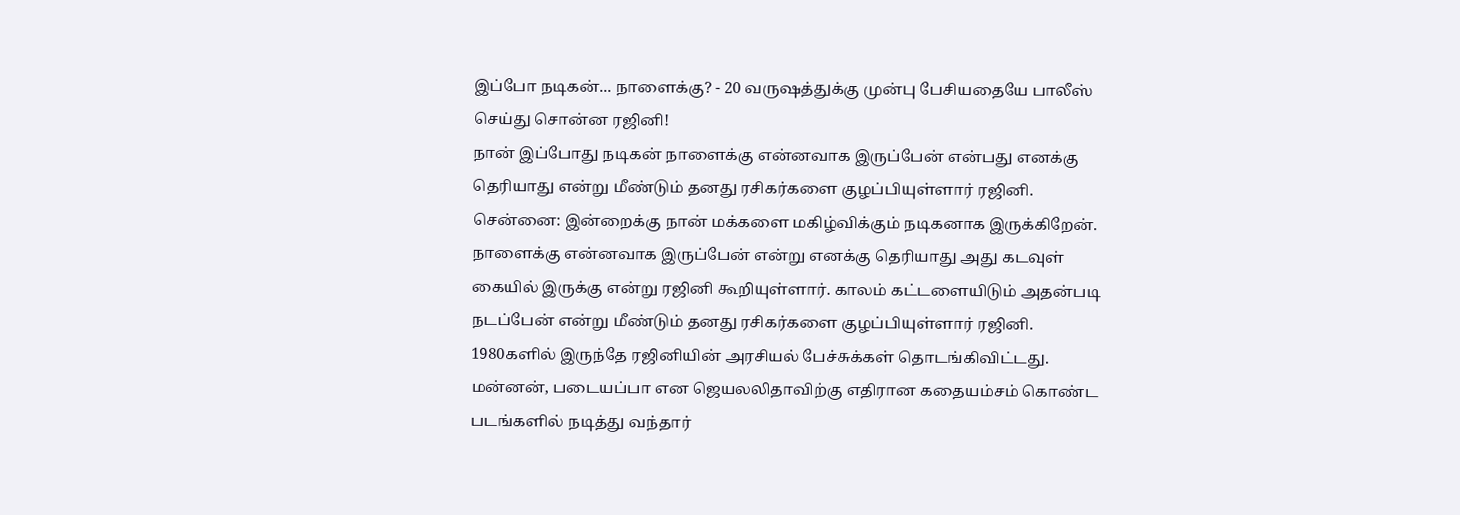இப்போ நடிகன்... நாளைக்கு? - 20 வருஷத்துக்கு முன்பு பேசியதையே பாலீஸ் செய்து சொன்ன ரஜினி!
நான் இப்போது நடிகன் நாளைக்கு என்னவாக இருப்பேன் என்பது எனக்கு தெரியாது என்று மீண்டும் தனது ரசிகர்களை குழப்பியுள்ளார் ரஜினி.
சென்னை: இன்றைக்கு நான் மக்களை மகிழ்விக்கும் நடிகனாக இருக்கிறேன். நாளைக்கு என்னவாக இருப்பேன் என்று எனக்கு தெரியாது அது கடவுள் கையில் இருக்கு என்று ரஜினி கூறியுள்ளார். காலம் கட்டளையிடும் அதன்படி நடப்பேன் என்று மீண்டும் தனது ரசிகர்களை குழப்பியுள்ளார் ரஜினி.
1980களில் இருந்தே ரஜினியின் அரசியல் பேச்சுக்கள் தொடங்கிவிட்டது. மன்னன், படையப்பா என ஜெயலலிதாவிற்கு எதிரான கதையம்சம் கொண்ட படங்களில் நடித்து வந்தார்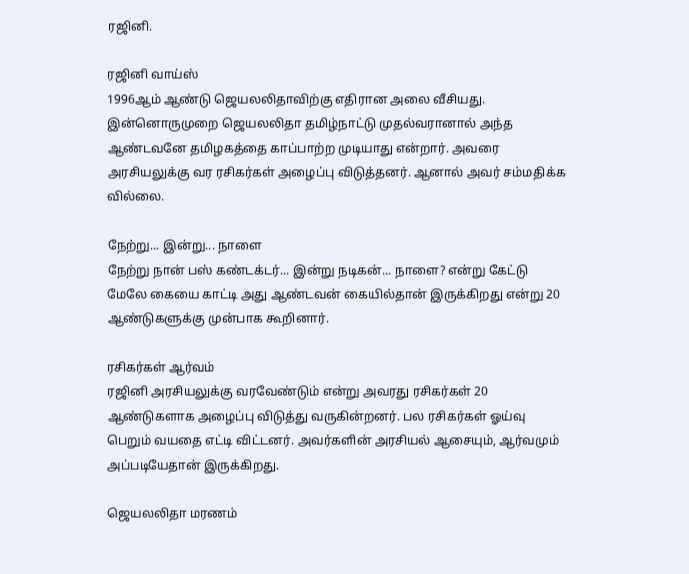ரஜினி.

ரஜினி வாய்ஸ்
1996ஆம் ஆண்டு ஜெயலலிதாவிற்கு எதிரான அலை வீசியது. இன்னொருமுறை ஜெயலலிதா தமிழ்நாட்டு முதல்வரானால் அந்த ஆண்டவனே தமிழகத்தை காப்பாற்ற முடியாது என்றார். அவரை அரசியலுக்கு வர ரசிகர்கள் அழைப்பு விடுத்தனர். ஆனால் அவர் சம்மதிக்க வில்லை.

நேற்று... இன்று... நாளை
நேற்று நான் பஸ் கண்டக்டர்... இன்று நடிகன்... நாளை? என்று கேட்டு மேலே கையை காட்டி அது ஆண்டவன் கையில்தான் இருக்கிறது என்று 20 ஆண்டுகளுக்கு முன்பாக கூறினார்.

ரசிகர்கள் ஆர்வம்
ரஜினி அரசியலுக்கு வரவேண்டும் என்று அவரது ரசிகர்கள் 20 ஆண்டுகளாக அழைப்பு விடுத்து வருகின்றனர். பல ரசிகர்கள் ஓய்வு பெறும் வயதை எட்டி விட்டனர். அவர்களின் அரசியல் ஆசையும், ஆர்வமும் அப்படியேதான் இருக்கிறது.

ஜெயலலிதா மரணம்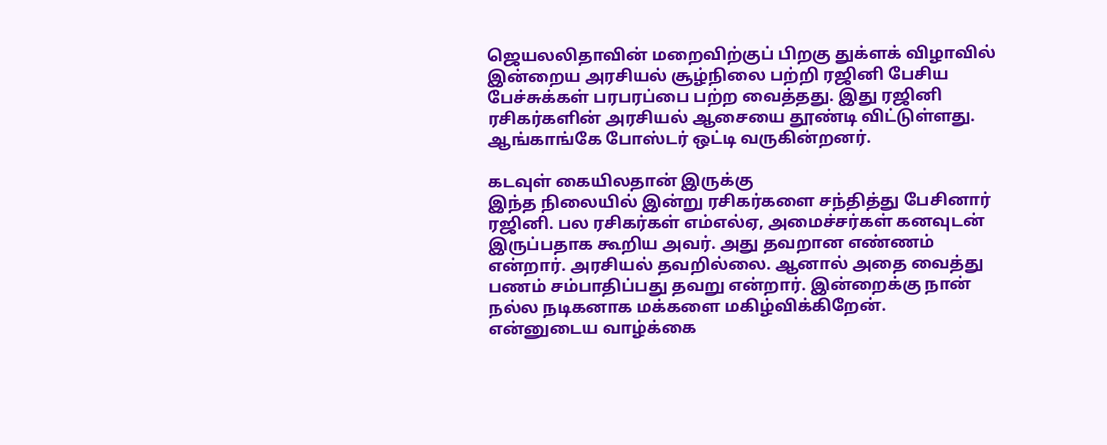ஜெயலலிதாவின் மறைவிற்குப் பிறகு துக்ளக் விழாவில் இன்றைய அரசியல் சூழ்நிலை பற்றி ரஜினி பேசிய பேச்சுக்கள் பரபரப்பை பற்ற வைத்தது. இது ரஜினி ரசிகர்களின் அரசியல் ஆசையை தூண்டி விட்டுள்ளது. ஆங்காங்கே போஸ்டர் ஒட்டி வருகின்றனர்.

கடவுள் கையிலதான் இருக்கு
இந்த நிலையில் இன்று ரசிகர்களை சந்தித்து பேசினார் ரஜினி. பல ரசிகர்கள் எம்எல்ஏ, அமைச்சர்கள் கனவுடன் இருப்பதாக கூறிய அவர். அது தவறான எண்ணம் என்றார். அரசியல் தவறில்லை. ஆனால் அதை வைத்து பணம் சம்பாதிப்பது தவறு என்றார். இன்றைக்கு நான் நல்ல நடிகனாக மக்களை மகிழ்விக்கிறேன். என்னுடைய வாழ்க்கை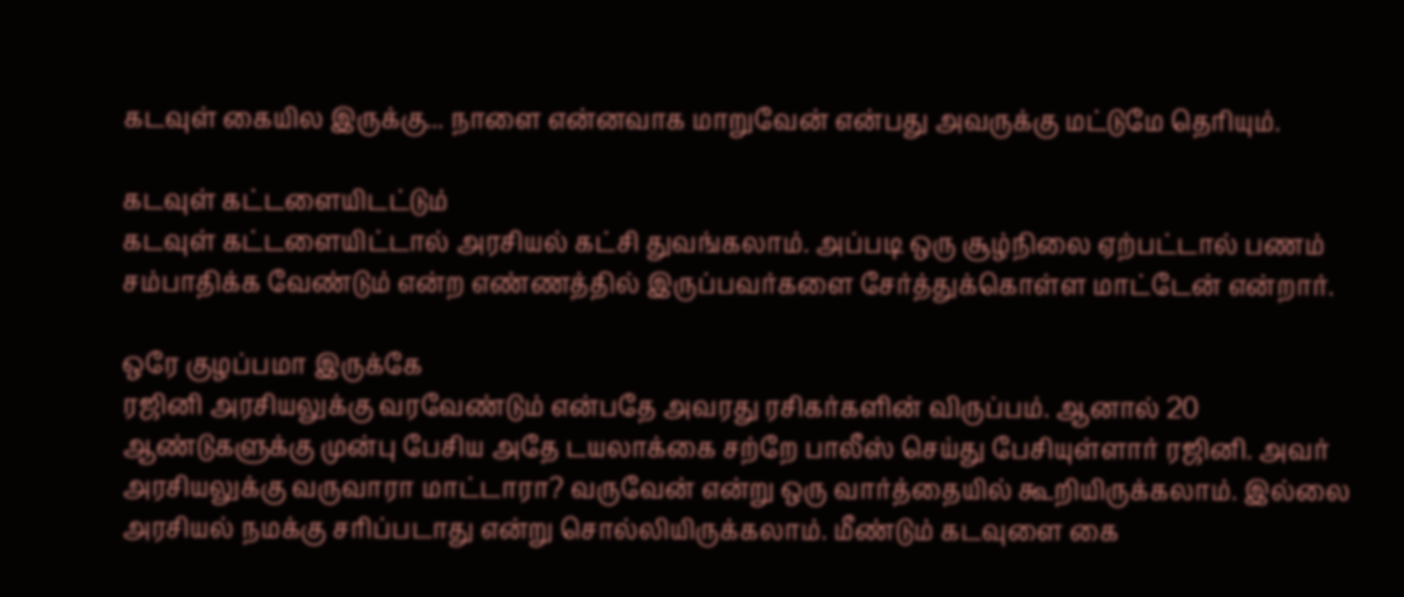கடவுள் கையில இருக்கு... நாளை என்னவாக மாறுவேன் என்பது அவருக்கு மட்டுமே தெரியும்.

கடவுள் கட்டளையிடட்டும்
கடவுள் கட்டளையிட்டால் அரசியல் கட்சி துவங்கலாம். அப்படி ஒரு சூழ்நிலை ஏற்பட்டால் பணம் சம்பாதிக்க வேண்டும் என்ற எண்ணத்தில் இருப்பவர்களை சேர்த்துக்கொள்ள மாட்டேன் என்றார்.

ஒரே குழப்பமா இருக்கே
ரஜினி அரசியலுக்கு வரவேண்டும் என்பதே அவரது ரசிகர்களின் விருப்பம். ஆனால் 20 ஆண்டுகளுக்கு முன்பு பேசிய அதே டயலாக்கை சற்றே பாலீஸ் செய்து பேசியுள்ளார் ரஜினி. அவர் அரசியலுக்கு வருவாரா மாட்டாரா? வருவேன் என்று ஒரு வார்த்தையில் கூறியிருக்கலாம். இல்லை அரசியல் நமக்கு சரிப்படாது என்று சொல்லியிருக்கலாம். மீண்டும் கடவுளை கை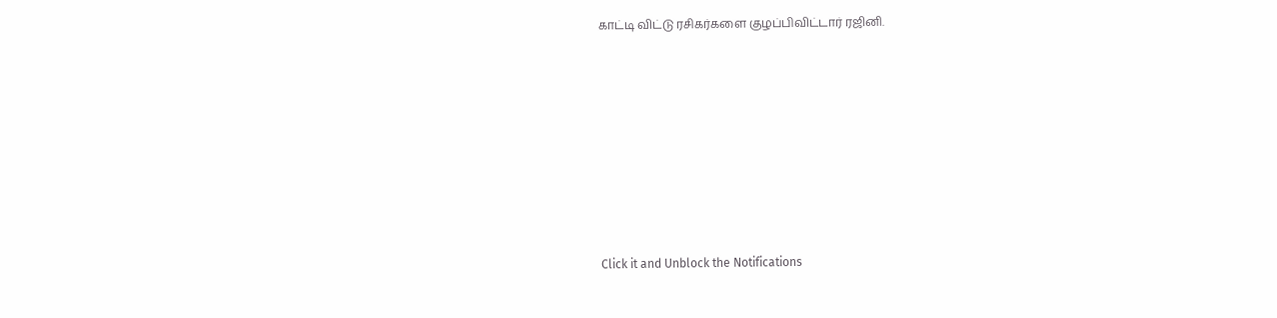காட்டி விட்டு ரசிகர்களை குழப்பிவிட்டார் ரஜினி.












Click it and Unblock the Notifications